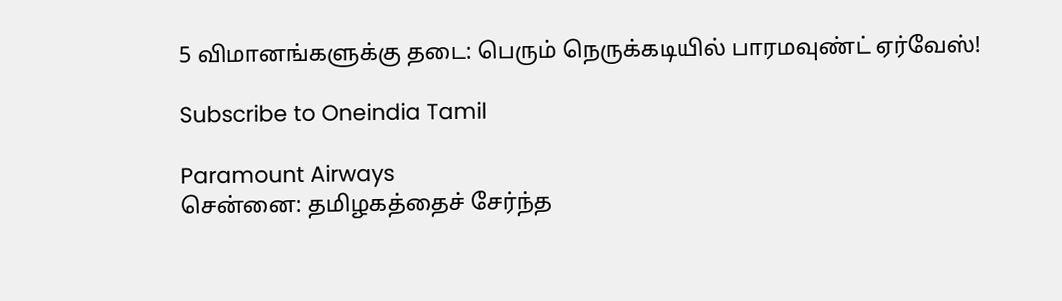5 விமானங்களுக்கு தடை: பெரும் நெருக்கடியில் பாரமவுண்ட் ஏர்வேஸ்!

Subscribe to Oneindia Tamil

Paramount Airways
சென்னை: தமிழகத்தைச் சேர்ந்த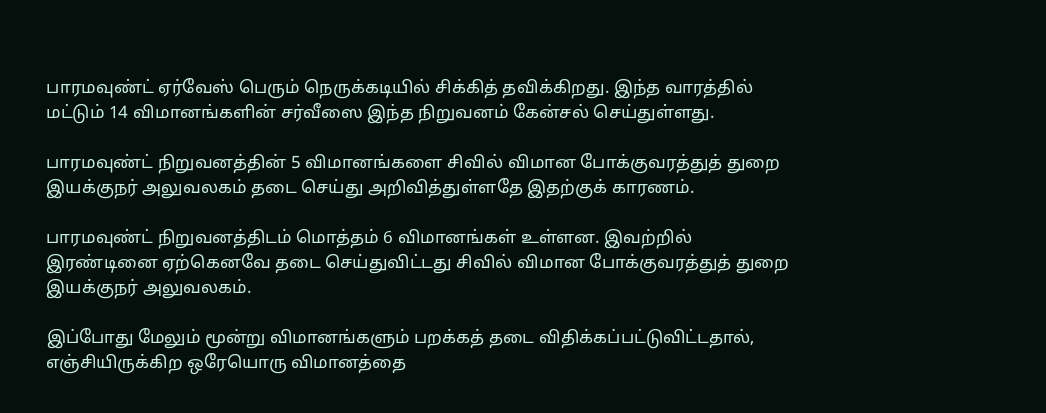பாரமவுண்ட் ஏர்வேஸ் பெரும் நெருக்கடியில் சிக்கித் தவிக்கிறது. இந்த வாரத்தில் மட்டும் 14 விமானங்களின் சர்வீஸை இந்த நிறுவனம் கேன்சல் செய்துள்ளது.

பாரமவுண்ட் நிறுவனத்தின் 5 விமானங்களை சிவில் விமான போக்குவரத்துத் துறை இயக்குநர் அலுவலகம் தடை செய்து அறிவித்துள்ளதே இதற்குக் காரணம்.

பாரமவுண்ட் நிறுவனத்திடம் மொத்தம் 6 விமானங்கள் உள்ளன. இவற்றில் இரண்டினை ஏற்கெனவே தடை செய்துவிட்டது சிவில் விமான போக்குவரத்துத் துறை இயக்குநர் அலுவலகம்.

இப்போது மேலும் மூன்று விமானங்களும் பறக்கத் தடை விதிக்கப்பட்டுவிட்டதால், எஞ்சியிருக்கிற ஒரேயொரு விமானத்தை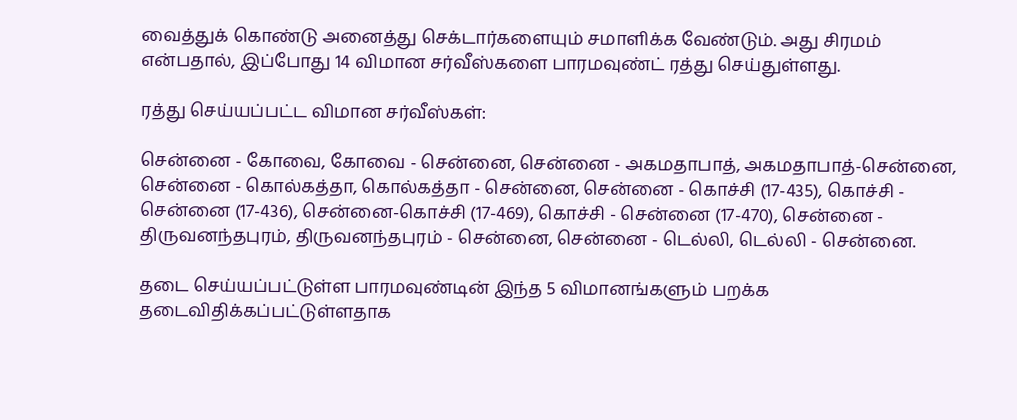வைத்துக் கொண்டு அனைத்து செக்டார்களையும் சமாளிக்க வேண்டும். அது சிரமம் என்பதால், இப்போது 14 விமான சர்வீஸ்களை பாரமவுண்ட் ரத்து செய்துள்ளது.

ரத்து செய்யப்பட்ட விமான சர்வீஸ்கள்:

சென்னை - கோவை, கோவை - சென்னை, சென்னை - அகமதாபாத், அகமதாபாத்-சென்னை, சென்னை - கொல்கத்தா, கொல்கத்தா - சென்னை, சென்னை - கொச்சி (17-435), கொச்சி - சென்னை (17-436), சென்னை-கொச்சி (17-469), கொச்சி - சென்னை (17-470), சென்னை - திருவனந்தபுரம், திருவனந்தபுரம் - சென்னை, சென்னை - டெல்லி, டெல்லி - சென்னை.

தடை செய்யப்பட்டுள்ள பாரமவுண்டின் இந்த 5 விமானங்களும் பறக்க தடைவிதிக்கப்பட்டுள்ளதாக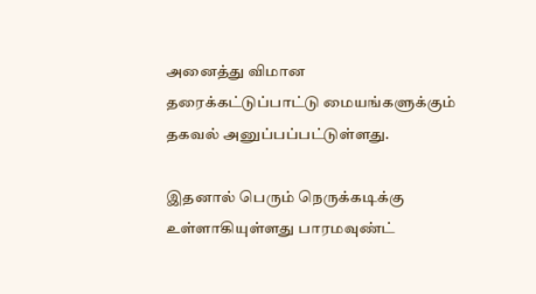அனைத்து விமான தரைக்கட்டுப்பாட்டு மையங்களுக்கும் தகவல் அனுப்பப்பட்டுள்ளது.

இதனால் பெரும் நெருக்கடிக்கு உள்ளாகியுள்ளது பாரமவுண்ட்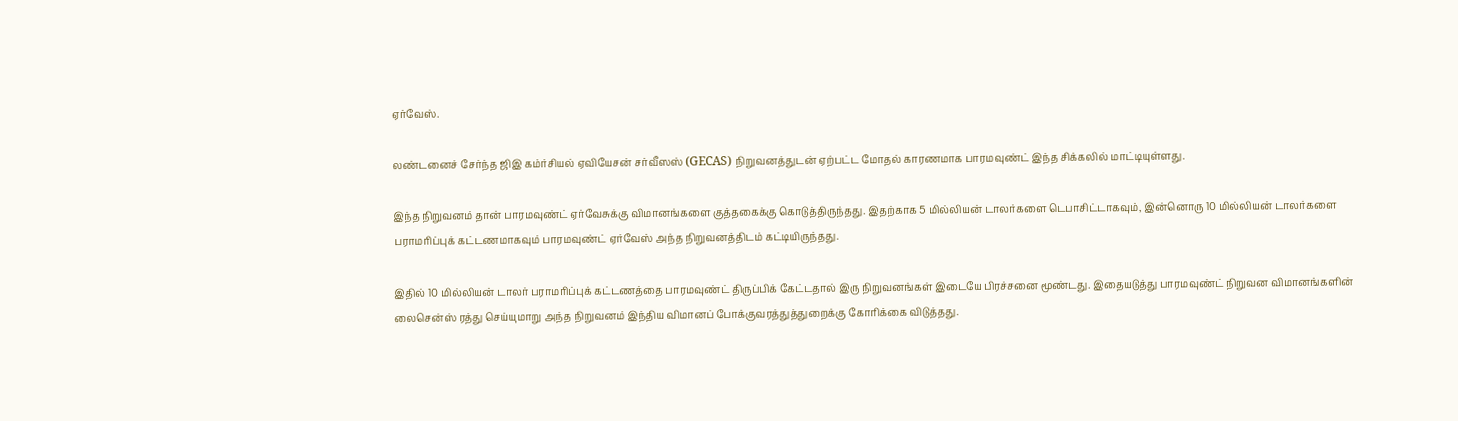ஏர்வேஸ்.

லண்டனைச் சேர்ந்த ஜிஇ கம்ர்சியல் ஏவியேசன் சர்வீஸஸ் (GECAS) நிறுவனத்துடன் ஏற்பட்ட மோதல் காரணமாக பாரமவுண்ட் இந்த சிக்கலில் மாட்டியுள்ளது.

இந்த நிறுவனம் தான் பாரமவுண்ட் ஏர்வேசுக்கு விமானங்களை குத்தகைக்கு கொடுத்திருந்தது. இதற்காக 5 மில்லியன் டாலர்களை டெபாசிட்டாகவும், இன்னொரு 10 மில்லியன் டாலர்களை பராமரிப்புக் கட்டணமாகவும் பாரமவுண்ட் ஏர்வேஸ் அந்த நிறுவனத்திடம் கட்டியிருந்தது.

இதில் 10 மில்லியன் டாலர் பராமரிப்புக் கட்டணத்தை பாரமவுண்ட் திருப்பிக் கேட்டதால் இரு நிறுவனங்கள் இடையே பிரச்சனை மூண்டது. இதையடுத்து பாரமவுண்ட் நிறுவன விமானங்களின் லைசென்ஸ் ரத்து செய்யுமாறு அந்த நிறுவனம் இந்திய விமானப் போக்குவரத்துத்துறைக்கு கோரிக்கை விடுத்தது.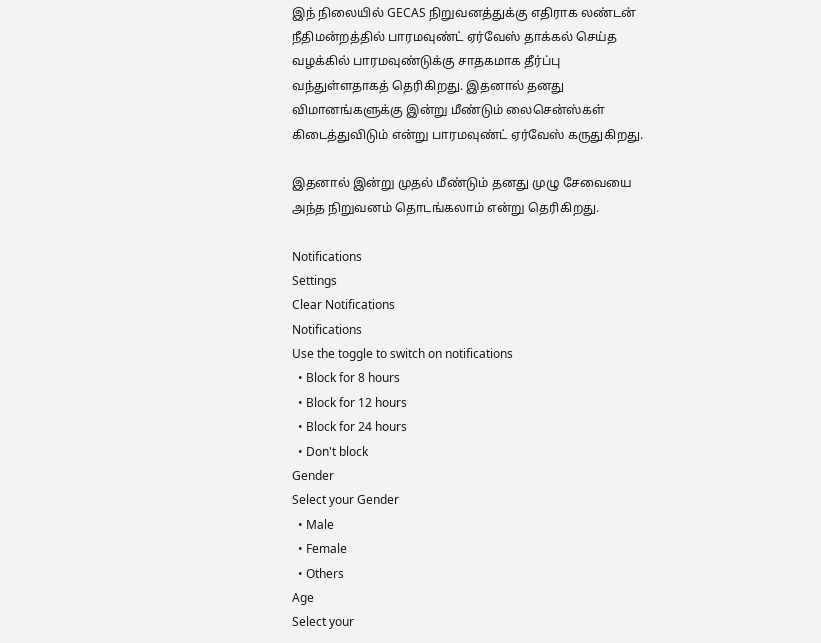இந் நிலையில் GECAS நிறுவனத்துக்கு எதிராக லண்டன் நீதிமன்றத்தில் பாரமவுண்ட் ஏர்வேஸ் தாக்கல் செய்த வழக்கில் பாரமவுண்டுக்கு சாதகமாக தீர்ப்பு வந்துள்ளதாகத் தெரிகிறது. இதனால் தனது விமானங்களுக்கு இன்று மீண்டும் லைசென்ஸ்கள் கிடைத்துவிடும் என்று பாரமவுண்ட் ஏர்வேஸ் கருதுகிறது.

இதனால் இன்று முதல் மீண்டும் தனது முழு சேவையை அந்த நிறுவனம் தொடங்கலாம் என்று தெரிகிறது.

Notifications
Settings
Clear Notifications
Notifications
Use the toggle to switch on notifications
  • Block for 8 hours
  • Block for 12 hours
  • Block for 24 hours
  • Don't block
Gender
Select your Gender
  • Male
  • Female
  • Others
Age
Select your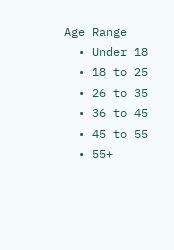Age Range
  • Under 18
  • 18 to 25
  • 26 to 35
  • 36 to 45
  • 45 to 55
  • 55+